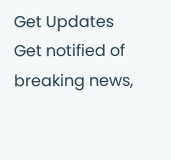Get Updates
Get notified of breaking news,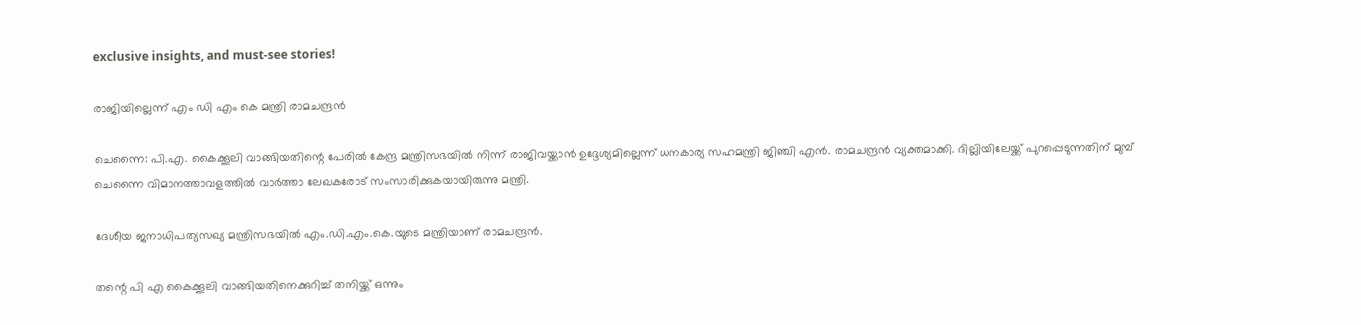exclusive insights, and must-see stories!

രാജിയില്ലെന്ന് എം ഡി എം കെ മന്ത്രി രാമചന്ദ്രന്‍

ചെന്നൈ: പി.എ. കൈക്കൂലി വാങ്ങിയതിന്റെ പേരില്‍ കേന്ദ്ര മന്ത്രിസഭയില്‍ നിന്ന് രാജിവയ്ക്കാന്‍ ഉദ്ദേശ്യമില്ലെന്ന് ധനകാര്യ സഹമന്ത്രി ജിഞ്ചി എന്‍. രാമചന്ദ്രന്‍ വ്യക്തമാക്കി. ദില്ലിയിലേയ്ക്ക് പുറപ്പെടുന്നതിന് മുമ്പ് ചെന്നൈ വിമാനത്താവളത്തില്‍ വാര്‍ത്താ ലേഖകരോട് സംസാരിക്കുകയായിരുന്നു മന്ത്രി.

ദേശീയ ജനാധിപത്യസഖ്യ മന്ത്രിസഭയില്‍ എം.ഡി.എം.കെ.യുടെ മന്ത്രിയാണ് രാമചന്ദ്രന്‍.

തന്റെ പി എ കൈക്കൂലി വാങ്ങിയതിനെക്കുറിച്ച് തനിയ്ക്ക് ഒന്നും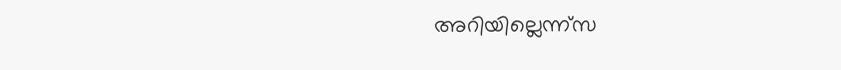അറിയില്ലെന്ന്സ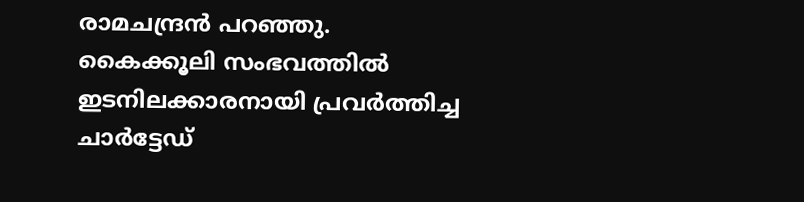രാമചന്ദ്രന്‍ പറഞ്ഞു. കൈക്കൂലി സംഭവത്തില്‍ ഇടനിലക്കാരനായി പ്രവര്‍ത്തിച്ച ചാര്‍ട്ടേഡ്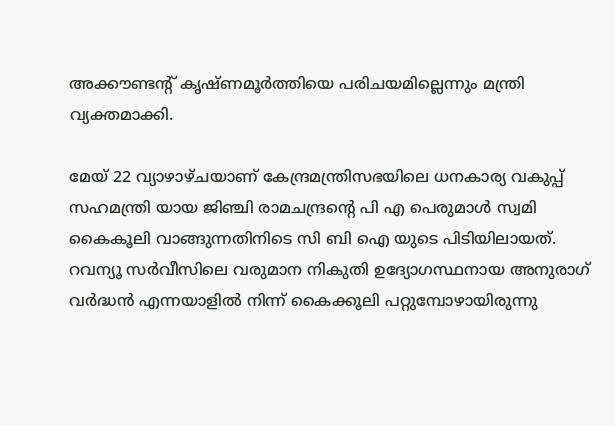അക്കൗണ്ടന്റ് കൃഷ്ണമൂര്‍ത്തിയെ പരിചയമില്ലെന്നും മന്ത്രി വ്യക്തമാക്കി.

മേയ് 22 വ്യാഴാഴ്ചയാണ് കേന്ദ്രമന്ത്രിസഭയിലെ ധനകാര്യ വകുപ്പ് സഹമന്ത്രി യായ ജിഞ്ചി രാമചന്ദ്രന്റെ പി എ പെരുമാള്‍ സ്വമി കൈകൂലി വാങ്ങുന്നതിനിടെ സി ബി ഐ യുടെ പിടിയിലായത്. റവന്യൂ സര്‍വീസിലെ വരുമാന നികുതി ഉദ്യോഗസ്ഥനായ അനുരാഗ് വര്‍ദ്ധന്‍ എന്നയാളില്‍ നിന്ന് കൈക്കൂലി പറ്റുമ്പോഴായിരുന്നു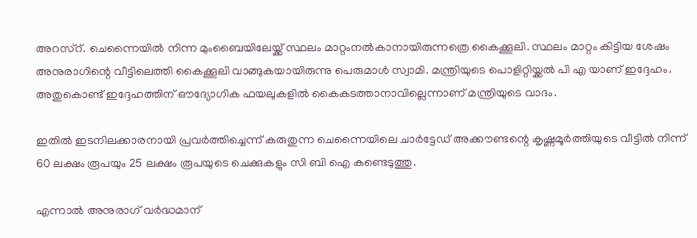അറസ്റ്. ചെന്നൈയില്‍ നിന്ന മുംബൈയിലേയ്ക്ക് സ്ഥലം മാറ്റംനല്‍കാനായിരുന്നത്രെ കൈക്കൂലി. സ്ഥലം മാറ്റം കിട്ടിയ ശേഷം അനുരാഗിന്റെ വീട്ടിലെത്തി കൈക്കൂലി വാങ്ങുകയായിരുന്നു പെരുമാള്‍ സ്വാമി. മന്ത്രിയുടെ പൊളിറ്റിയ്ക്കല്‍ പി എ യാണ് ഇദ്ദേഹം. അതുകൊണ്ട് ഇദ്ദേഹത്തിന് ഔദ്യോഗിക ഫയലുകളില്‍ കൈകടത്താനാവില്ലെന്നാണ് മന്ത്രിയുടെ വാദം.

ഇതില്‍ ഇടനിലക്കാരനായി പ്രവര്‍ത്തിച്ചെന്ന് കരുതുന്ന ചെന്നൈയിലെ ചാര്‍ട്ടേഡ് അക്കൗണ്ടന്റെ കൃഷ്ണമൂര്‍ത്തിയുടെ വീട്ടില്‍ നിന്ന് 60 ലക്ഷം രൂപയും 25 ലക്ഷം രൂപയുടെ ചെക്കുകളും സി ബി ഐ കണ്ടെടുത്തു.

എന്നാല്‍ അനുരാഗ് വര്‍ദ്ധമാന്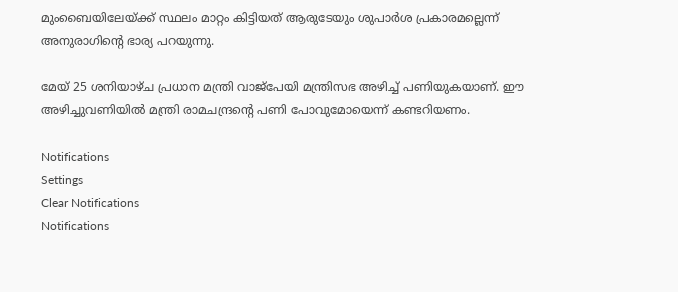മുംബൈയിലേയ്ക്ക് സ്ഥലം മാറ്റം കിട്ടിയത് ആരുടേയും ശുപാര്‍ശ പ്രകാരമല്ലെന്ന് അനുരാഗിന്റെ ഭാര്യ പറയുന്നു.

മേയ് 25 ശനിയാഴ്ച പ്രധാന മന്ത്രി വാജ്പേയി മന്ത്രിസഭ അഴിച്ച് പണിയുകയാണ്. ഈ അഴിച്ചുവണിയില്‍ മന്ത്രി രാമചന്ദ്രന്റെ പണി പോവുമോയെന്ന് കണ്ടറിയണം.

Notifications
Settings
Clear Notifications
Notifications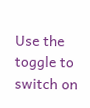Use the toggle to switch on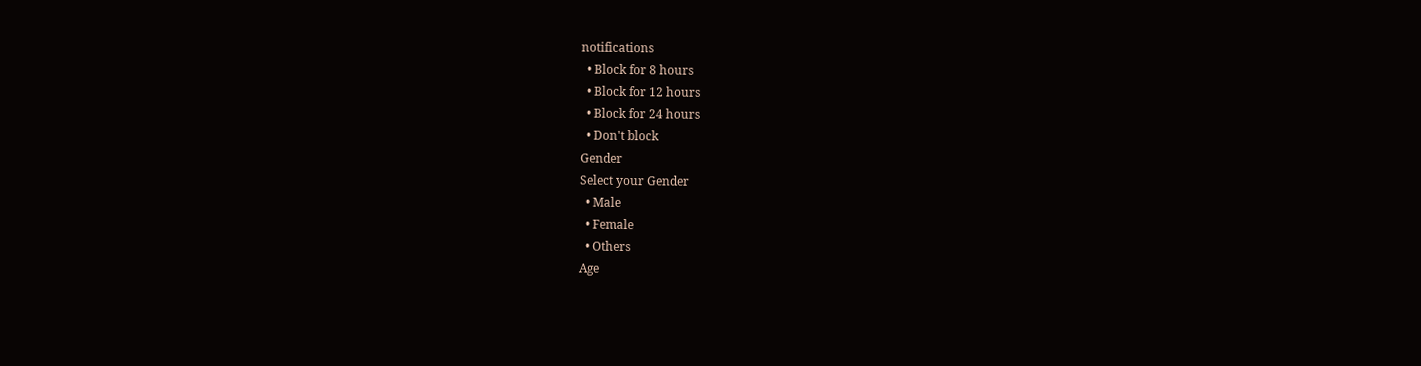notifications
  • Block for 8 hours
  • Block for 12 hours
  • Block for 24 hours
  • Don't block
Gender
Select your Gender
  • Male
  • Female
  • Others
Age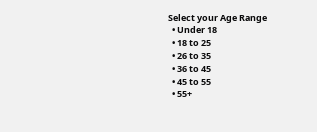Select your Age Range
  • Under 18
  • 18 to 25
  • 26 to 35
  • 36 to 45
  • 45 to 55
  • 55+